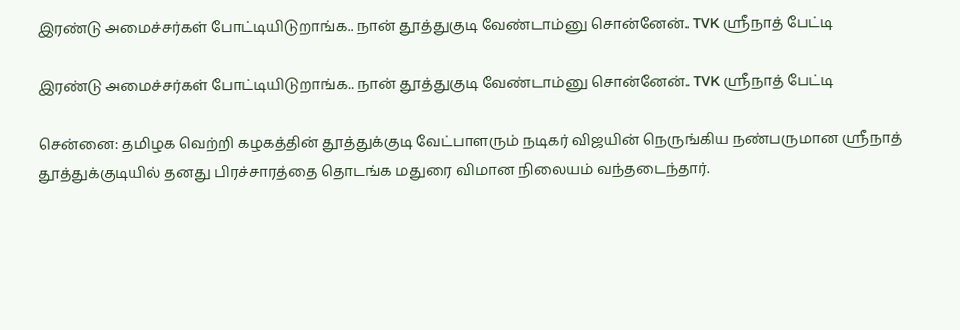இரண்டு அமைச்சர்கள் போட்டியிடுறாங்க.. நான் தூத்துகுடி வேண்டாம்னு சொன்னேன்.. TVK ஸ்ரீநாத் பேட்டி

இரண்டு அமைச்சர்கள் போட்டியிடுறாங்க.. நான் தூத்துகுடி வேண்டாம்னு சொன்னேன்.. TVK ஸ்ரீநாத் பேட்டி

சென்னை: தமிழக வெற்றி கழகத்தின் தூத்துக்குடி வேட்பாளரும் நடிகர் விஜயின் நெருங்கிய நண்பருமான ஸ்ரீநாத் தூத்துக்குடியில் தனது பிரச்சாரத்தை தொடங்க மதுரை விமான நிலையம் வந்தடைந்தார்.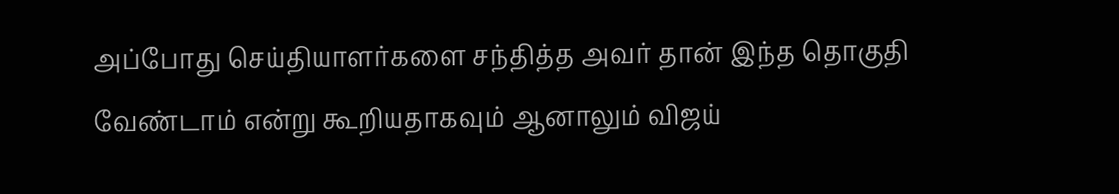அப்போது செய்தியாளர்களை சந்தித்த அவர் தான் இந்த தொகுதி வேண்டாம் என்று கூறியதாகவும் ஆனாலும் விஜய்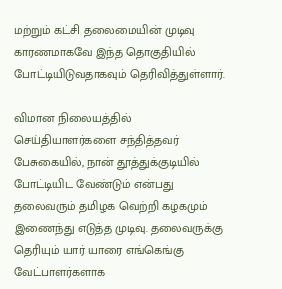மற்றும் கட்சி தலைமையின் முடிவு காரணமாகவே இந்த தொகுதியில் போட்டியிடுவதாகவும் தெரிவித்துள்ளார்.

விமான நிலையத்தில் செய்தியாளர்களை சந்தித்தவர் பேசுகையில், நான் தூத்துக்குடியில் போட்டியிட வேண்டும் என்பது தலைவரும் தமிழக வெற்றி கழகமும் இணைந்து எடுத்த முடிவு. தலைவருக்கு தெரியும் யார் யாரை எங்கெங்கு வேட்பாளர்களாக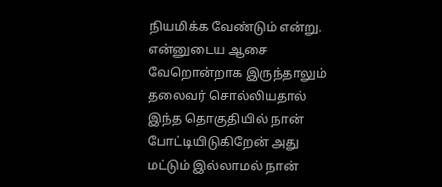நியமிக்க வேண்டும் என்று. என்னுடைய ஆசை வேறொன்றாக இருந்தாலும் தலைவர் சொல்லியதால் இந்த தொகுதியில் நான் போட்டியிடுகிறேன் அது மட்டும் இல்லாமல் நான்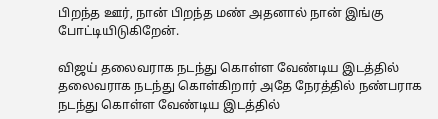பிறந்த ஊர், நான் பிறந்த மண் அதனால் நான் இங்கு போட்டியிடுகிறேன்.

விஜய் தலைவராக நடந்து கொள்ள வேண்டிய இடத்தில் தலைவராக நடந்து கொள்கிறார் அதே நேரத்தில் நண்பராக நடந்து கொள்ள வேண்டிய இடத்தில்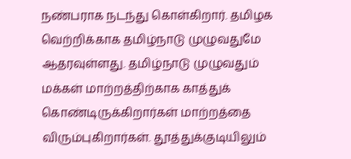நண்பராக நடந்து கொள்கிறார். தமிழக வெற்றிக்காக தமிழ்நாடு முழுவதுமே ஆதரவுள்ளது. தமிழ்நாடு முழுவதும் மக்கள் மாற்றத்திற்காக காத்துக் கொண்டிருக்கிறார்கள் மாற்றத்தை விரும்புகிறார்கள். தூத்துக்குடியிலும்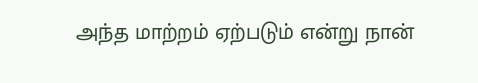அந்த மாற்றம் ஏற்படும் என்று நான்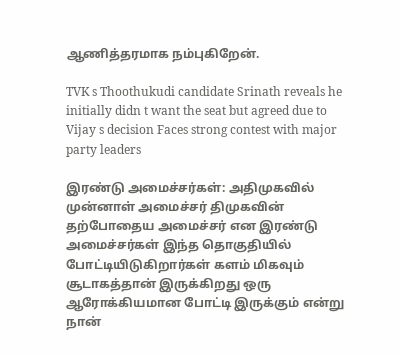ஆணித்தரமாக நம்புகிறேன்.

TVK s Thoothukudi candidate Srinath reveals he initially didn t want the seat but agreed due to Vijay s decision Faces strong contest with major party leaders

இரண்டு அமைச்சர்கள்: அதிமுகவில் முன்னாள் அமைச்சர் திமுகவின் தற்போதைய அமைச்சர் என இரண்டு அமைச்சர்கள் இந்த தொகுதியில் போட்டியிடுகிறார்கள் களம் மிகவும் சூடாகத்தான் இருக்கிறது ஒரு ஆரோக்கியமான போட்டி இருக்கும் என்று நான்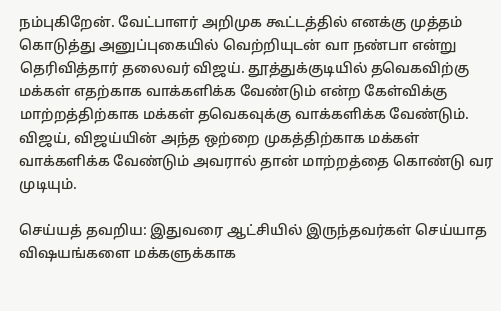நம்புகிறேன். வேட்பாளர் அறிமுக கூட்டத்தில் எனக்கு முத்தம் கொடுத்து அனுப்புகையில் வெற்றியுடன் வா நண்பா என்று தெரிவித்தார் தலைவர் விஜய். தூத்துக்குடியில் தவெகவிற்கு மக்கள் எதற்காக வாக்களிக்க வேண்டும் என்ற கேள்விக்கு மாற்றத்திற்காக மக்கள் தவெகவுக்கு வாக்களிக்க வேண்டும். விஜய், விஜய்யின் அந்த ஒற்றை முகத்திற்காக மக்கள் வாக்களிக்க வேண்டும் அவரால் தான் மாற்றத்தை கொண்டு வர முடியும்.

செய்யத் தவறிய: இதுவரை ஆட்சியில் இருந்தவர்கள் செய்யாத விஷயங்களை மக்களுக்காக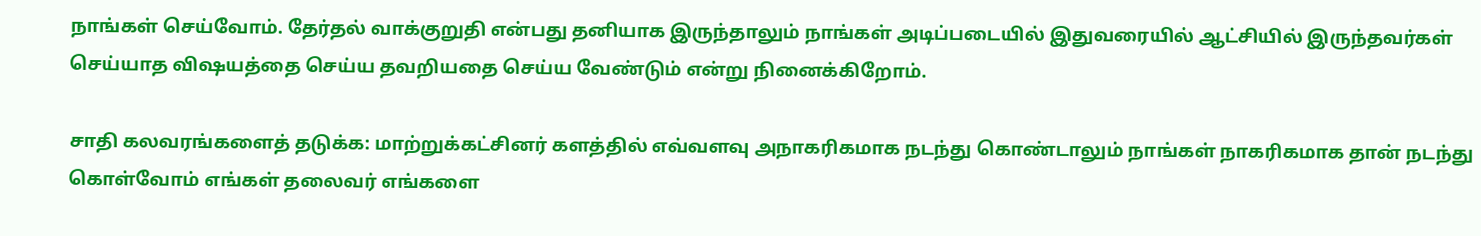நாங்கள் செய்வோம். தேர்தல் வாக்குறுதி என்பது தனியாக இருந்தாலும் நாங்கள் அடிப்படையில் இதுவரையில் ஆட்சியில் இருந்தவர்கள் செய்யாத விஷயத்தை செய்ய தவறியதை செய்ய வேண்டும் என்று நினைக்கிறோம்.

சாதி கலவரங்களைத் தடுக்க: மாற்றுக்கட்சினர் களத்தில் எவ்வளவு அநாகரிகமாக நடந்து கொண்டாலும் நாங்கள் நாகரிகமாக தான் நடந்து கொள்வோம் எங்கள் தலைவர் எங்களை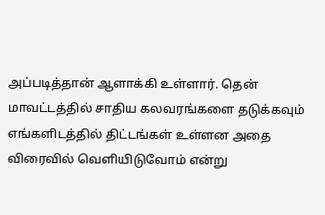அப்படித்தான் ஆளாக்கி உள்ளார். தென் மாவட்டத்தில் சாதிய கலவரங்களை தடுக்கவும் எங்களிடத்தில் திட்டங்கள் உள்ளன அதை விரைவில் வெளியிடுவோம் என்று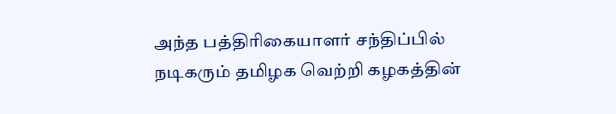அந்த பத்திரிகையாளர் சந்திப்பில் நடிகரும் தமிழக வெற்றி கழகத்தின்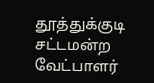தூத்துக்குடி சட்டமன்ற வேட்பாளர்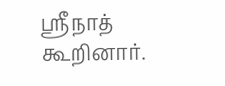ஸ்ரீநாத் கூறினார்.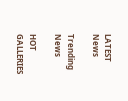LATEST News

Trending News

HOT GALLERIES